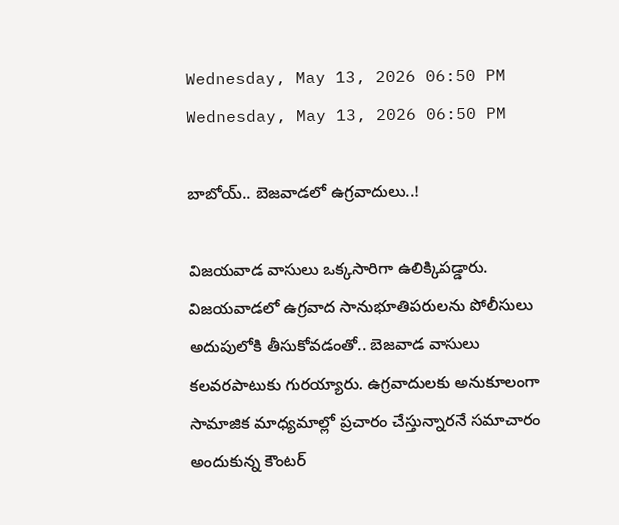Wednesday, May 13, 2026 06:50 PM
Wednesday, May 13, 2026 06:50 PM

బాబోయ్.. బెజవాడలో ఉగ్రవాదులు..!

విజయవాడ వాసులు ఒక్కసారిగా ఉలిక్కిపడ్డారు. విజయవాడలో ఉగ్రవాద సానుభూతిపరులను పోలీసులు అదుపులోకి తీసుకోవడంతో.. బెజవాడ వాసులు కలవరపాటుకు గురయ్యారు. ఉగ్రవాదులకు అనుకూలంగా సామాజిక మాధ్యమాల్లో ప్రచారం చేస్తున్నారనే సమాచారం అందుకున్న కౌంటర్‌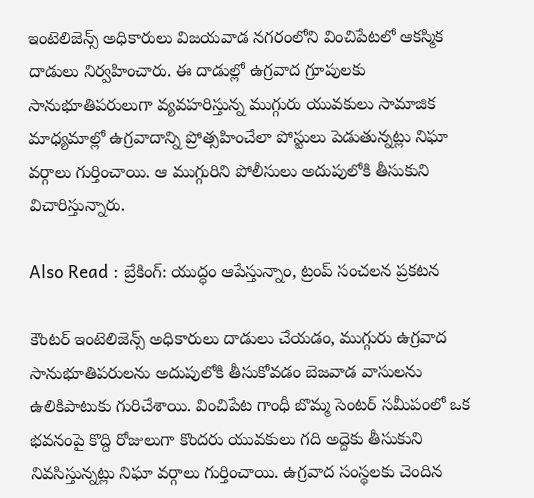ఇంటెలిజెన్స్‌ అధికారులు విజయవాడ నగరంలోని వించిపేటలో ఆకస్మిక దాడులు నిర్వహించారు. ఈ దాడుల్లో ఉగ్రవాద గ్రూపులకు సానుభూతిపరులుగా వ్యవహరిస్తున్న ముగ్గురు యువకులు సామాజిక మాధ్యమాల్లో ఉగ్రవాదాన్ని ప్రోత్సహించేలా పోస్టులు పెడుతున్నట్లు నిఘా వర్గాలు గుర్తించాయి. ఆ ముగ్గురిని పోలీసులు అదుపులోకి తీసుకుని విచారిస్తున్నారు.

Also Read : బ్రేకింగ్: యుద్ధం ఆపేస్తున్నాం, ట్రంప్ సంచలన ప్రకటన

కౌంటర్‌ ఇంటెలిజెన్స్‌ అధికారులు దాడులు చేయడం, ముగ్గురు ఉగ్రవాద సానుభూతిపరులను అదుపులోకి తీసుకోవడం బెజవాడ వాసులను ఉలికిపాటుకు గురిచేశాయి. వించిపేట గాంధీ బొమ్మ సెంటర్ సమీపంలో ఒక భవనంపై కొద్ది రోజులుగా కొందరు యువకులు గది అద్దెకు తీసుకుని నివసిస్తున్నట్లు నిఘా వర్గాలు గుర్తించాయి. ఉగ్రవాద సంస్థలకు చెందిన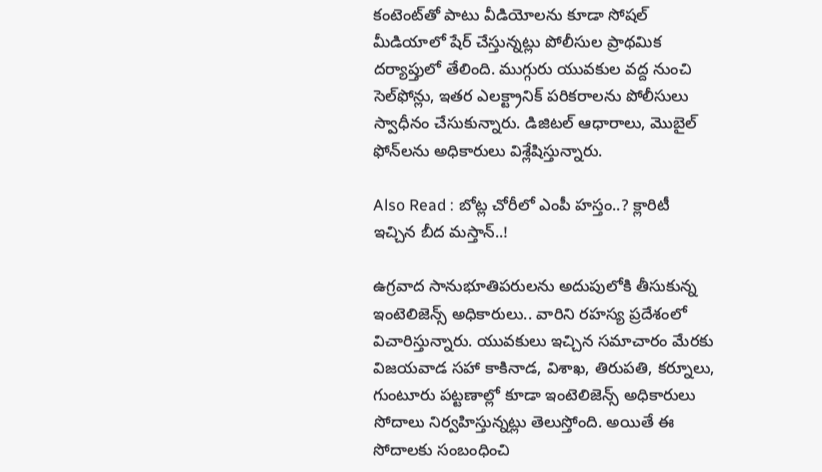కంటెంట్‌తో పాటు వీడియోలను కూడా సోషల్ మీడియాలో షేర్ చేస్తున్నట్లు పోలీసుల ప్రాథమిక దర్యాప్తులో తేలింది. ముగ్గురు యువకుల వద్ద నుంచి సెల్‌ఫోన్లు, ఇతర ఎలక్ట్రానిక్ పరికరాలను పోలీసులు స్వాధీనం చేసుకున్నారు. డిజిటల్ ఆధారాలు, మొబైల్ ఫోన్‌లను అధికారులు విశ్లేషిస్తున్నారు.

Also Read : బోట్ల చోరీలో ఎంపీ హస్తం..? క్లారిటీ ఇచ్చిన బీద మస్తాన్‌..!

ఉగ్రవాద సానుభూతిపరులను అదుపులోకి తీసుకున్న ఇంటెలిజెన్స్ అధికారులు.. వారిని రహస్య ప్రదేశంలో విచారిస్తున్నారు. యువకులు ఇచ్చిన సమాచారం మేరకు విజయవాడ సహా కాకినాడ, విశాఖ, తిరుపతి, కర్నూలు, గుంటూరు పట్టణాల్లో కూడా ఇంటెలిజెన్స్ అధికారులు సోదాలు నిర్వహిస్తున్నట్లు తెలుస్తోంది. అయితే ఈ సోదాలకు సంబంధించి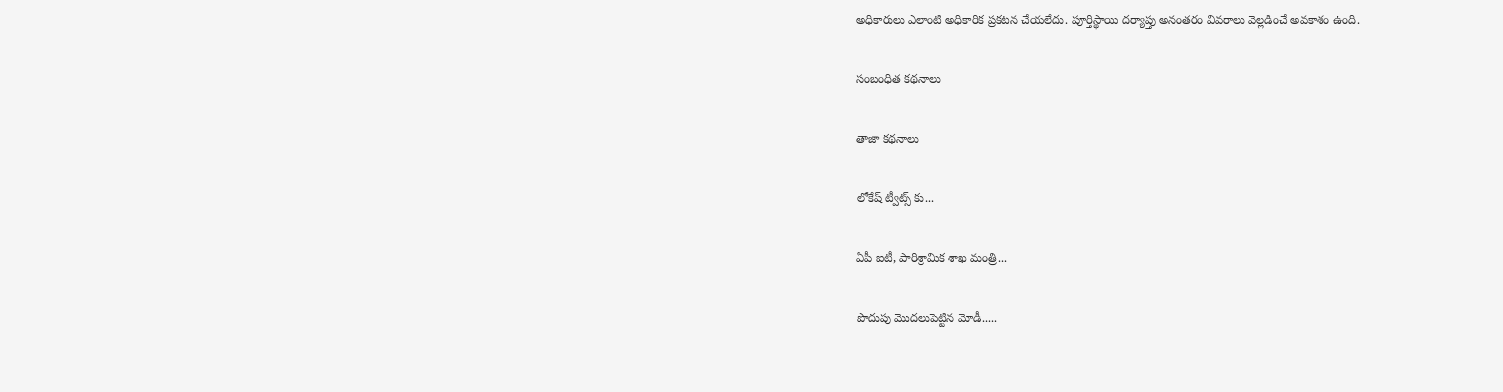అధికారులు ఎలాంటి అధికారిక ప్రకటన చేయలేదు. పూర్తిస్థాయి దర్యాప్తు అనంతరం వివరాలు వెల్లడించే అవకాశం ఉంది.

సంబంధిత కథనాలు

తాజా కథనాలు

లోకేష్ ట్వీట్స్ కు...

ఏపీ ఐటీ, పారిశ్రామిక శాఖ మంత్రి...

పొదుపు మొదలుపెట్టిన మోడీ.....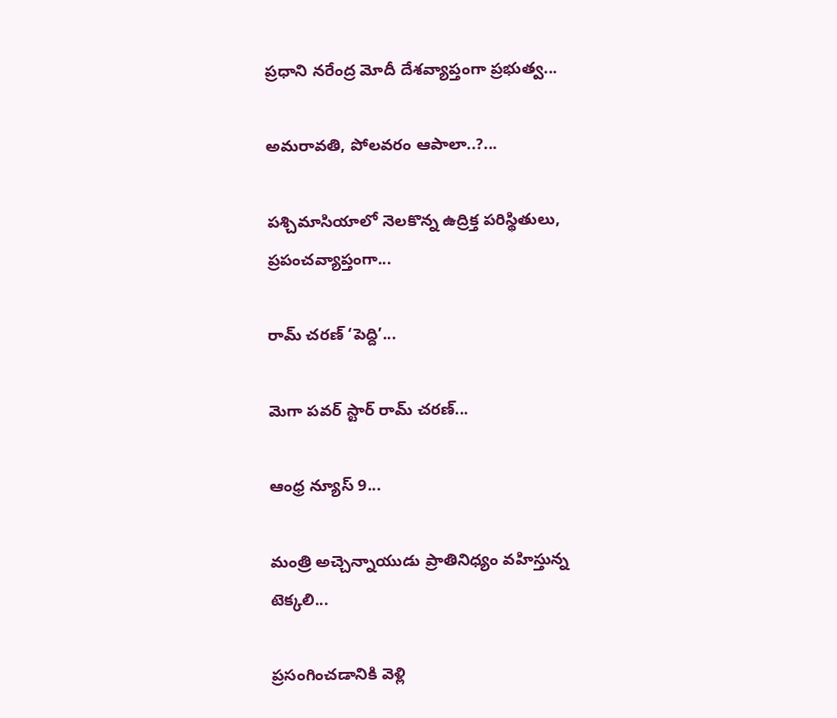ప్రధాని నరేంద్ర మోదీ దేశవ్యాప్తంగా ప్రభుత్వ...

అమరావతి, పోలవరం ఆపాలా..?...

పశ్చిమాసియాలో నెలకొన్న ఉద్రిక్త పరిస్థితులు, ప్రపంచవ్యాప్తంగా...

రామ్ చరణ్ ‘పెద్ది’...

మెగా పవర్ స్టార్ రామ్ చరణ్...

ఆంధ్ర న్యూస్ 9...

మంత్రి అచ్చెన్నాయుడు ప్రాతినిధ్యం వహిస్తున్న టెక్కలి...

ప్రసంగించడానికి వెళ్లి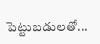పెట్టుబడులతో...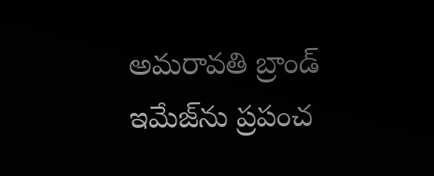అమరావతి బ్రాండ్ ఇమేజ్‌ను ప్రపంచ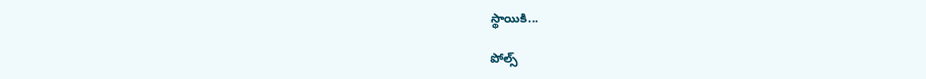స్థాయికి...

పోల్స్